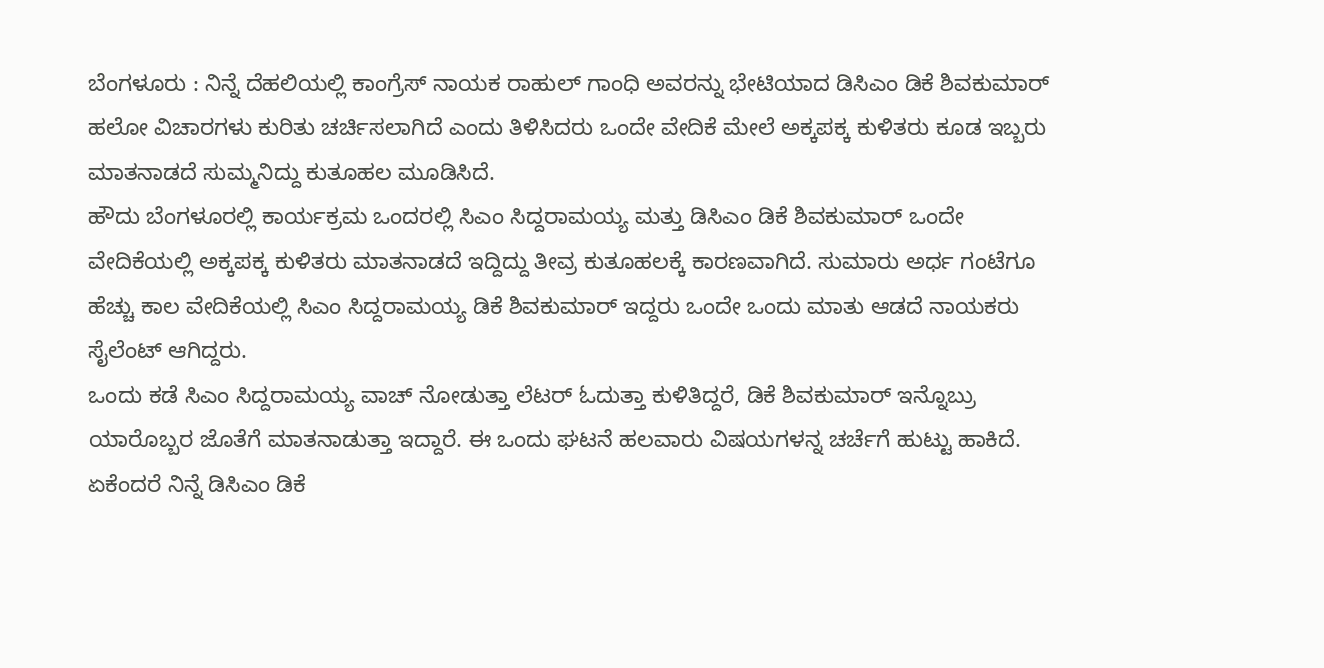ಬೆಂಗಳೂರು : ನಿನ್ನೆ ದೆಹಲಿಯಲ್ಲಿ ಕಾಂಗ್ರೆಸ್ ನಾಯಕ ರಾಹುಲ್ ಗಾಂಧಿ ಅವರನ್ನು ಭೇಟಿಯಾದ ಡಿಸಿಎಂ ಡಿಕೆ ಶಿವಕುಮಾರ್ ಹಲೋ ವಿಚಾರಗಳು ಕುರಿತು ಚರ್ಚಿಸಲಾಗಿದೆ ಎಂದು ತಿಳಿಸಿದರು ಒಂದೇ ವೇದಿಕೆ ಮೇಲೆ ಅಕ್ಕಪಕ್ಕ ಕುಳಿತರು ಕೂಡ ಇಬ್ಬರು ಮಾತನಾಡದೆ ಸುಮ್ಮನಿದ್ದು ಕುತೂಹಲ ಮೂಡಿಸಿದೆ.
ಹೌದು ಬೆಂಗಳೂರಲ್ಲಿ ಕಾರ್ಯಕ್ರಮ ಒಂದರಲ್ಲಿ ಸಿಎಂ ಸಿದ್ದರಾಮಯ್ಯ ಮತ್ತು ಡಿಸಿಎಂ ಡಿಕೆ ಶಿವಕುಮಾರ್ ಒಂದೇ ವೇದಿಕೆಯಲ್ಲಿ ಅಕ್ಕಪಕ್ಕ ಕುಳಿತರು ಮಾತನಾಡದೆ ಇದ್ದಿದ್ದು ತೀವ್ರ ಕುತೂಹಲಕ್ಕೆ ಕಾರಣವಾಗಿದೆ. ಸುಮಾರು ಅರ್ಧ ಗಂಟೆಗೂ ಹೆಚ್ಚು ಕಾಲ ವೇದಿಕೆಯಲ್ಲಿ ಸಿಎಂ ಸಿದ್ದರಾಮಯ್ಯ ಡಿಕೆ ಶಿವಕುಮಾರ್ ಇದ್ದರು ಒಂದೇ ಒಂದು ಮಾತು ಆಡದೆ ನಾಯಕರು ಸೈಲೆಂಟ್ ಆಗಿದ್ದರು.
ಒಂದು ಕಡೆ ಸಿಎಂ ಸಿದ್ದರಾಮಯ್ಯ ವಾಚ್ ನೋಡುತ್ತಾ ಲೆಟರ್ ಓದುತ್ತಾ ಕುಳಿತಿದ್ದರೆ, ಡಿಕೆ ಶಿವಕುಮಾರ್ ಇನ್ನೊಬ್ರು ಯಾರೊಬ್ಬರ ಜೊತೆಗೆ ಮಾತನಾಡುತ್ತಾ ಇದ್ದಾರೆ. ಈ ಒಂದು ಘಟನೆ ಹಲವಾರು ವಿಷಯಗಳನ್ನ ಚರ್ಚೆಗೆ ಹುಟ್ಟು ಹಾಕಿದೆ. ಏಕೆಂದರೆ ನಿನ್ನೆ ಡಿಸಿಎಂ ಡಿಕೆ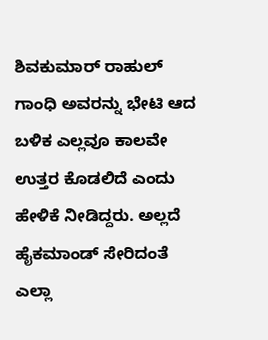ಶಿವಕುಮಾರ್ ರಾಹುಲ್ ಗಾಂಧಿ ಅವರನ್ನು ಭೇಟಿ ಆದ ಬಳಿಕ ಎಲ್ಲವೂ ಕಾಲವೇ ಉತ್ತರ ಕೊಡಲಿದೆ ಎಂದು ಹೇಳಿಕೆ ನೀಡಿದ್ದರು. ಅಲ್ಲದೆ ಹೈಕಮಾಂಡ್ ಸೇರಿದಂತೆ ಎಲ್ಲಾ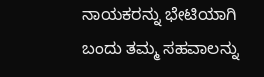ನಾಯಕರನ್ನು ಭೇಟಿಯಾಗಿ ಬಂದು ತಮ್ಮ ಸಹವಾಲನ್ನು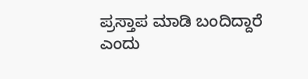ಪ್ರಸ್ತಾಪ ಮಾಡಿ ಬಂದಿದ್ದಾರೆ ಎಂದು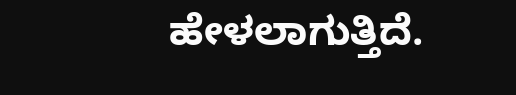ಹೇಳಲಾಗುತ್ತಿದೆ.